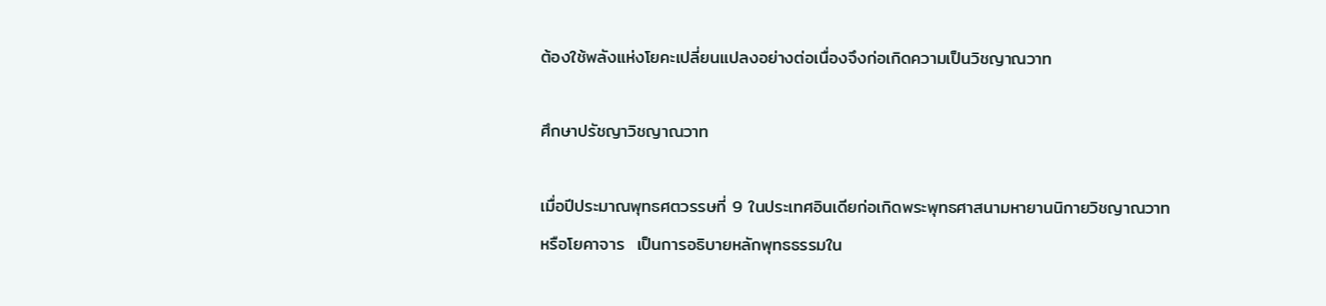ต้องใช้พลังแห่งโยคะเปลี่ยนแปลงอย่างต่อเนื่องจึงก่อเกิดความเป็นวิชญาณวาท

ศึกษาปรัชญาวิชญาณวาท

เมื่อปีประมาณพุทธศตวรรษที่ 9 ในประเทศอินเดียก่อเกิดพระพุทธศาสนามหายานนิกายวิชญาณวาทหรือโยคาจาร  เป็นการอธิบายหลักพุทธธรรมใน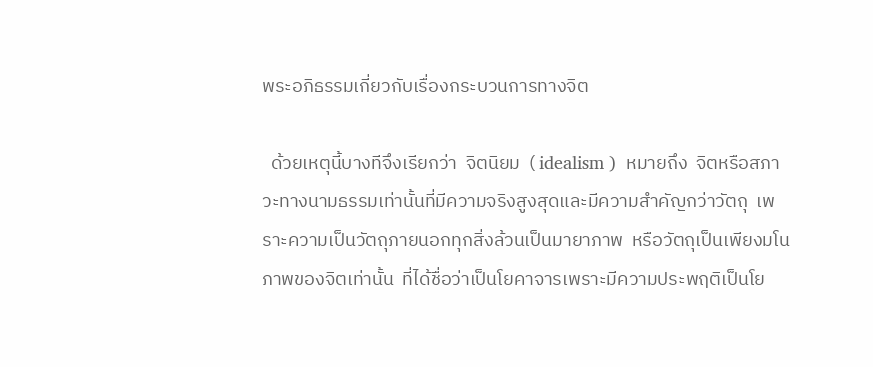พระอภิธรรมเกี่ยวกับเรื่องกระบวนการทางจิต

  ด้วยเหตุนี้บางทีจึงเรียกว่า  จิตนิยม  ( idealism )  หมายถึง  จิตหรือสภาวะทางนามธรรมเท่านั้นที่มีความจริงสูงสุดและมีความสำคัญกว่าวัตถุ  เพราะความเป็นวัตถุภายนอกทุกสิ่งล้วนเป็นมายาภาพ  หรือวัตถุเป็นเพียงมโนภาพของจิตเท่านั้น  ที่ได้ชื่อว่าเป็นโยคาจารเพราะมีความประพฤติเป็นโย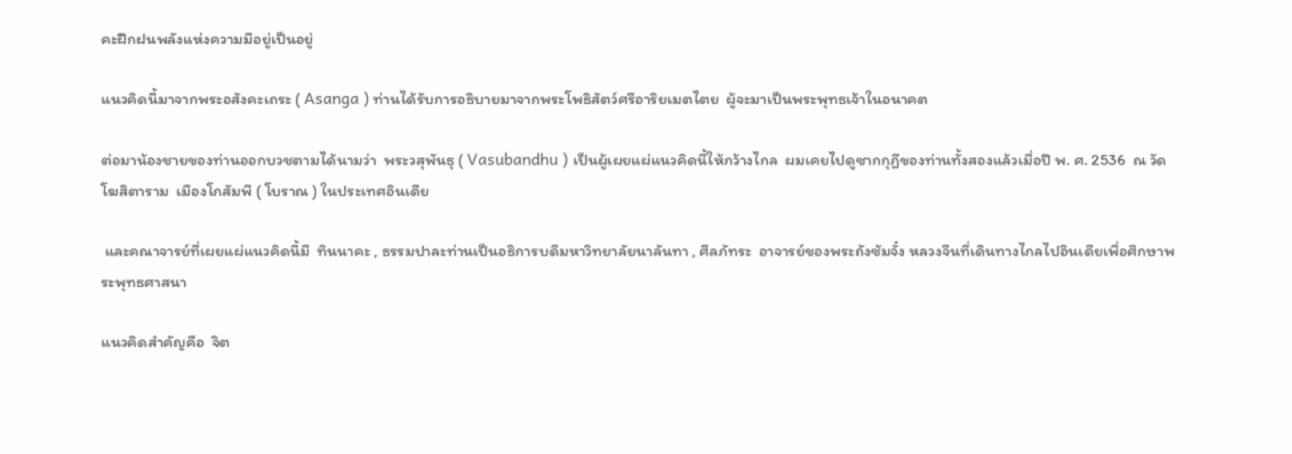คะฝึกฝนพลังแห่งความมีอยู่เป็นอยู่

แนวคิดนี้มาจากพระอสังคะเถระ ( Asanga ) ท่านได้รับการอธิบายมาจากพระโพธิสัตว์ศรีอาริยเมตไตย  ผู้จะมาเป็นพระพุทธเจ้าในอนาคต

ต่อมาน้องชายของท่านออกบวชตามได้นามว่า  พระวสุพันธุ ( Vasubandhu ) เป็นผู้เผยแผ่แนวคิดนี้ให้กว้างไกล  ผมเคยไปดูซากกุฎีของท่านทั้งสองแล้วเมื่อปี พ. ศ. 2536  ณ วัดโฆสิตาราม  เมืองโกสัมพี ( โบราณ ) ในประเทศอินเดีย

 และคณาจารย์ที่เผยแผ่แนวคิดนี้มี  ทินนาคะ , ธรรมปาละท่านเป็นอธิการบดีมหาวิทยาลัยนาลันทา , ศีลภัทระ  อาจารย์ของพระถังซัมจั๋ง หลวงจีนที่เดินทางไกลไปอินเดียเพื่อศึกษาพระพุทธศาสนา

แนวคิดสำคัญคือ  จิต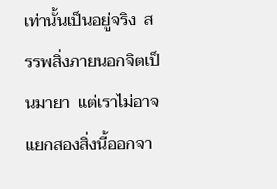เท่านั้นเป็นอยู่จริง  สรรพสิ่งภายนอกจิตเป็นมายา  แต่เราไม่อาจแยกสองสิ่งนี้ออกจา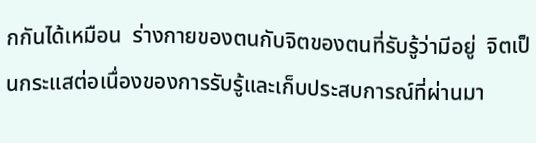กกันได้เหมือน  ร่างกายของตนกับจิตของตนที่รับรู้ว่ามีอยู่  จิตเป็นกระแสต่อเนื่องของการรับรู้และเก็บประสบการณ์ที่ผ่านมา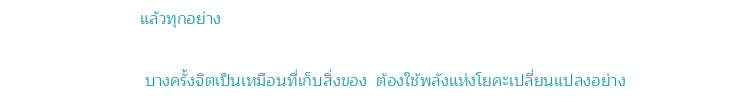แล้วทุกอย่าง

 บางครั้งจิตเป็นเหมือนที่เก็บสิ่งของ  ต้องใช้พลังแห่งโยคะเปลี่ยนแปลงอย่าง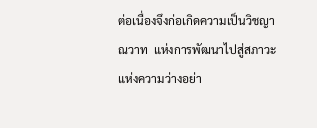ต่อเนื่องจึงก่อเกิดความเป็นวิชญาณวาท  แห่งการพัฒนาไปสู่สภาวะแห่งความว่างอย่า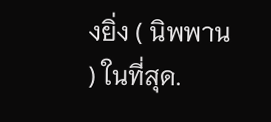งยิ่ง ( นิพพาน ) ในที่สุด.